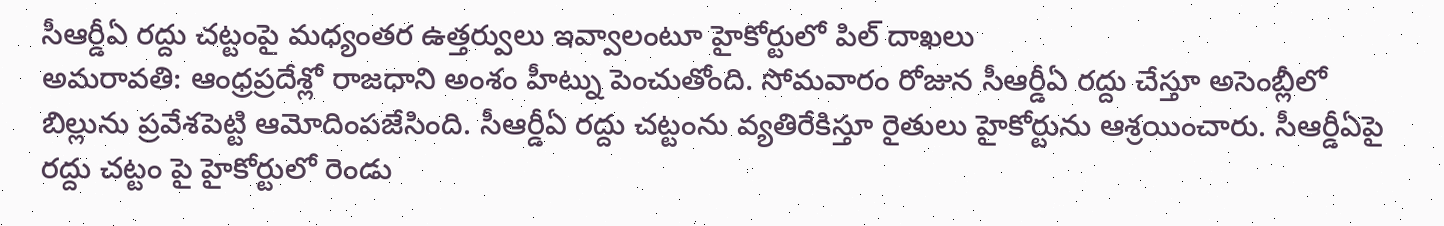సీఆర్డీఏ రద్దు చట్టంపై మధ్యంతర ఉత్తర్వులు ఇవ్వాలంటూ హైకోర్టులో పిల్ దాఖలు
అమరావతి: ఆంధ్రప్రదేశ్లో రాజధాని అంశం హీట్ను పెంచుతోంది. సోమవారం రోజున సీఆర్డీఏ రద్దు చేస్తూ అసెంబ్లీలో బిల్లును ప్రవేశపెట్టి ఆమోదింపజేసింది. సీఆర్డీఏ రద్దు చట్టంను వ్యతిరేకిస్తూ రైతులు హైకోర్టును ఆశ్రయించారు. సీఆర్డీఏపై రద్దు చట్టం పై హైకోర్టులో రెండు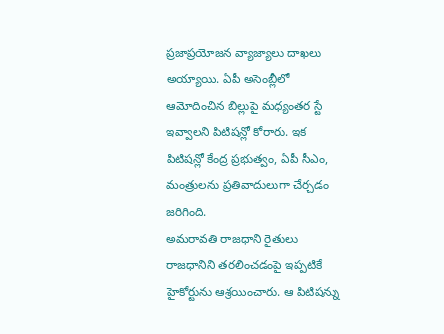ప్రజాప్రయోజన వ్యాజ్యాలు దాఖలు అయ్యాయి. ఏపీ అసెంబ్లీలో ఆమోదించిన బిల్లుపై మధ్యంతర స్టే ఇవ్వాలని పిటిషన్లో కోరారు. ఇక పిటిషన్లో కేంద్ర ప్రభుత్వం, ఏపీ సీఎం, మంత్రులను ప్రతివాదులుగా చేర్చడం జరిగింది.
అమరావతి రాజధాని రైతులు రాజధానిని తరలించడంపై ఇప్పటికే హైకోర్టును ఆశ్రయించారు. ఆ పిటిషన్ను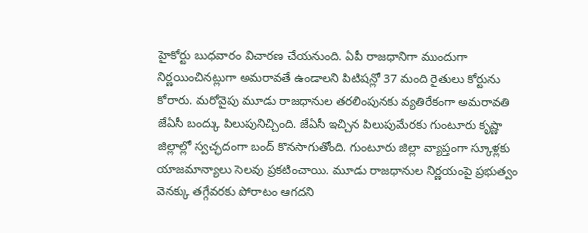హైకోర్టు బుధవారం విచారణ చేయనుంది. ఏపీ రాజధానిగా ముందుగా నిర్ణయించినట్లుగా అమరావతే ఉండాలని పిటిషన్లో 37 మంది రైతులు కోర్టును కోరారు. మరోవైపు మూడు రాజధానుల తరలింపునకు వ్యతిరేకంగా అమరావతి జేఏసీ బంద్కు పిలుపునిచ్చింది. జేఏసీ ఇచ్చిన పిలుపుమేరకు గుంటూరు కృష్ణా జిల్లాల్లో స్వచ్ఛదంగా బంద్ కొనసాగుతోంది. గుంటూరు జిల్లా వ్యాప్తంగా స్కూళ్లకు యాజమాన్యాలు సెలవు ప్రకటించాయి. మూడు రాజధానుల నిర్ణయంపై ప్రభుత్వం వెనక్కు తగ్గేవరకు పోరాటం ఆగదని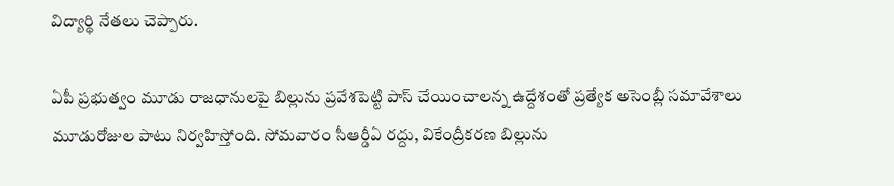విద్యార్థి నేతలు చెప్పారు.

ఏపీ ప్రభుత్వం మూడు రాజధానులపై బిల్లును ప్రవేశపెట్టి పాస్ చేయించాలన్న ఉద్దేశంతో ప్రత్యేక అసెంబ్లీ సమావేశాలు మూడురోజుల పాటు నిర్వహిస్తోంది. సోమవారం సీఆర్డీఏ రద్దు, వికేంద్రీకరణ బిల్లును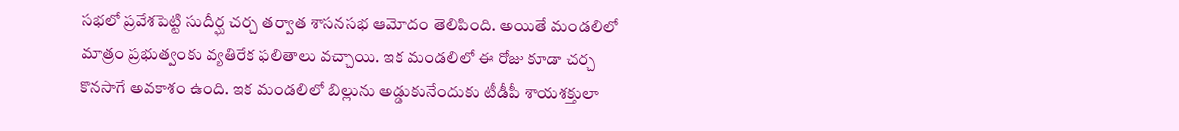సభలో ప్రవేశపెట్టి సుదీర్ఘ చర్చ తర్వాత శాసనసభ ఆమోదం తెలిపింది. అయితే మండలిలో మాత్రం ప్రభుత్వంకు వ్యతిరేక ఫలితాలు వచ్చాయి. ఇక మండలిలో ఈ రోజు కూడా చర్చ కొనసాగే అవకాశం ఉంది. ఇక మండలిలో బిల్లును అడ్డుకునేందుకు టీడీపీ శాయశక్తులా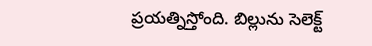ప్రయత్నిస్తోంది. బిల్లును సెలెక్ట్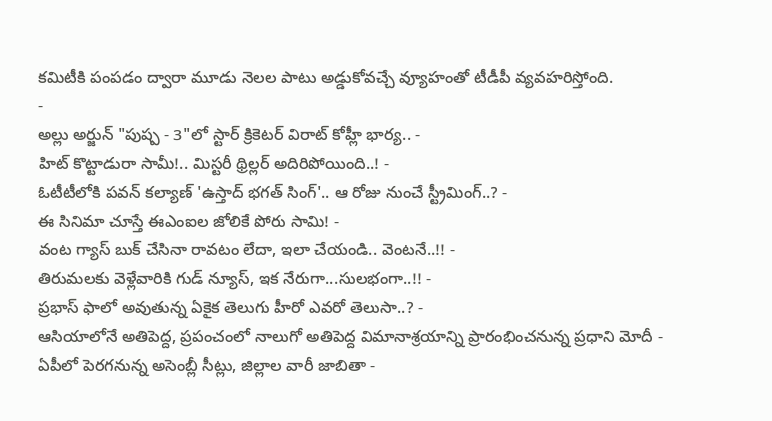కమిటీకి పంపడం ద్వారా మూడు నెలల పాటు అడ్డుకోవచ్చే వ్యూహంతో టీడీపీ వ్యవహరిస్తోంది.
-
అల్లు అర్జున్ "పుష్ప - 3"లో స్టార్ క్రికెటర్ విరాట్ కోహ్లీ భార్య.. -
హిట్ కొట్టాడురా సామీ!.. మిస్టరీ థ్రిల్లర్ అదిరిపోయింది..! -
ఓటీటీలోకి పవన్ కల్యాణ్ 'ఉస్తాద్ భగత్ సింగ్'.. ఆ రోజు నుంచే స్ట్రీమింగ్..? -
ఈ సినిమా చూస్తే ఈఎంఐల జోలికే పోరు సామి! -
వంట గ్యాస్ బుక్ చేసినా రావటం లేదా, ఇలా చేయండి.. వెంటనే..!! -
తిరుమలకు వెళ్లేవారికి గుడ్ న్యూస్, ఇక నేరుగా...సులభంగా..!! -
ప్రభాస్ ఫాలో అవుతున్న ఏకైక తెలుగు హీరో ఎవరో తెలుసా..? -
ఆసియాలోనే అతిపెద్ద, ప్రపంచంలో నాలుగో అతిపెద్ద విమానాశ్రయాన్ని ప్రారంభించనున్న ప్రధాని మోదీ -
ఏపీలో పెరగనున్న అసెంబ్లీ సీట్లు, జిల్లాల వారీ జాబితా -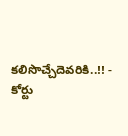కలిసొచ్చేదెవరికి..!! -
కోర్టు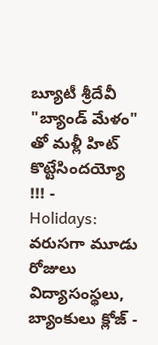బ్యూటీ శ్రీదేవీ "బ్యాండ్ మేళం" తో మళ్లీ హిట్ కొట్టేసిందయ్యో !!! -
Holidays: వరుసగా మూడు రోజులు విద్యాసంస్థలు, బ్యాంకులు క్లోజ్ -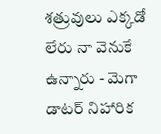శత్రువులు ఎక్కడో లేరు నా వెనుకే ఉన్నారు - మెగా డాటర్ నిహారిక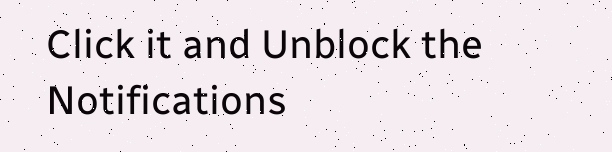Click it and Unblock the Notifications